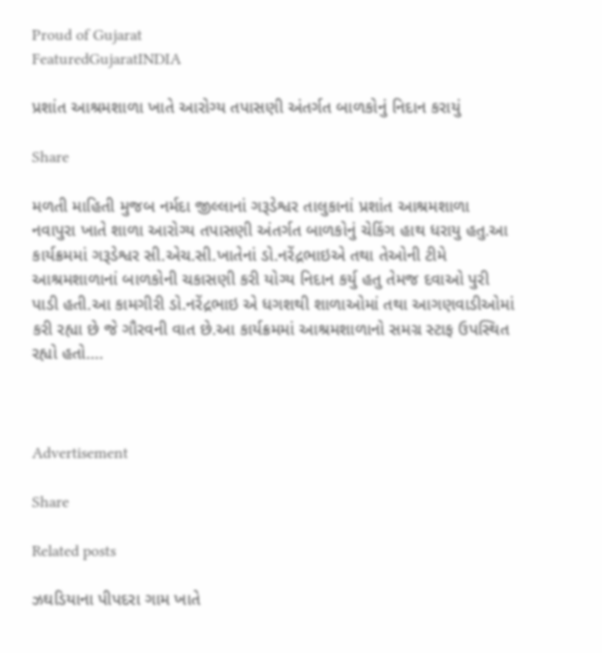Proud of Gujarat
FeaturedGujaratINDIA

પ્રશાંત આશ્રમશાળા ખાતે આરોગ્ય તપાસણી અંતર્ગત બાળકોનું નિદાન કરાયું

Share

મળતી માહિતી મુજબ નર્મદા જીલ્લાનાં ગરૂડેશ્વર તાલુકાનાં પ્રશાંત આશ્રમશાળા નવાપુરા ખાતે શાળા આરોગ્ય તપાસણી અંતર્ગત બાળકોનું ચેકિંગ હાથ ધરાયુ હતુ.આ કાર્યક્રમમાં ગરૂડેશ્વર સી.એચ.સી.ખાતેનાં ડો.નરેંદ્રભાઇએ તથા તેઓની ટીમે આશ્રમશાળાનાં બાળકોની ચકાસણી કરી યોગ્ય નિદાન કર્યુ હતુ તેમજ દવાઓ પુરી પાડી હતી.આ કામગીરી ડો.નરેંદ્રભાઇ એ ધગશથી શાળાઓમાં તથા આગણવાડીઓમાં કરી રહ્યા છે જે ગૌરવની વાત છે.આ કાર્યક્રમમાં આશ્રમશાળાનો સમગ્ર સ્ટાફ ઉપસ્થિત રહ્યો હતો….



Advertisement

Share

Related posts

ઝઘડિયાના પીપદરા ગામ ખાતે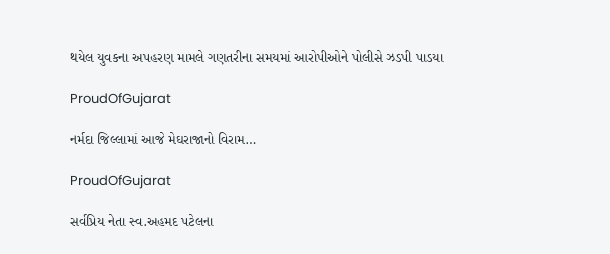થયેલ યુવકના અપહરણ મામલે ગણતરીના સમયમાં આરોપીઓને પોલીસે ઝડપી પાડયા

ProudOfGujarat

નર્મદા જિલ્લામાં આજે મેઘરાજાનો વિરામ…

ProudOfGujarat

સર્વપ્રિય નેતા સ્વ.અહમદ પટેલના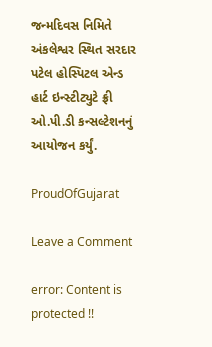જન્મદિવસ નિમિતે અંકલેશ્વર સ્થિત સરદાર પટેલ હોસ્પિટલ એન્ડ હાર્ટ ઇન્સ્ટીટ્યુટે ફ્રી ઓ.પી.ડી કન્સલ્ટેશનનું આયોજન કર્યું.

ProudOfGujarat

Leave a Comment

error: Content is protected !!